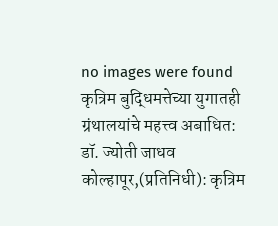no images were found
कृत्रिम बुद्धिमत्तेच्या युगातही ग्रंथालयांचे महत्त्व अबाधित: डॉ. ज्योती जाधव
कोल्हापूर,(प्रतिनिधी): कृत्रिम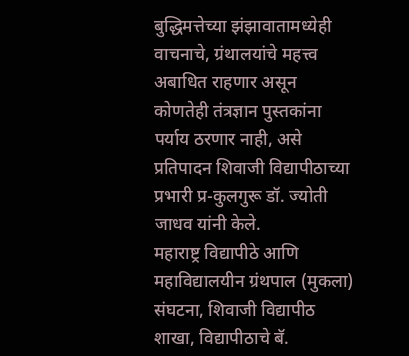बुद्धिमत्तेच्या झंझावातामध्येही वाचनाचे, ग्रंथालयांचे महत्त्व अबाधित राहणार असून कोणतेही तंत्रज्ञान पुस्तकांना पर्याय ठरणार नाही, असे प्रतिपादन शिवाजी विद्यापीठाच्या प्रभारी प्र-कुलगुरू डॉ. ज्योती जाधव यांनी केले.
महाराष्ट्र विद्यापीठे आणि महाविद्यालयीन ग्रंथपाल (मुकला) संघटना, शिवाजी विद्यापीठ शाखा, विद्यापीठाचे बॅ.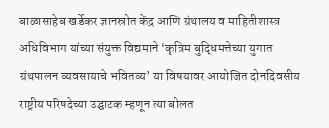बाळासाहेब खर्डेकर ज्ञानस्रोत केंद्र आणि ग्रंथालय व माहितीशास्त्र अधिविभाग यांच्या संयुक्त विद्यमाने ‘कृत्रिम बुद्धिमत्तेच्या युगात ग्रंथपालन व्यवसायाचे भवितव्य’ या विषयावर आयोजित दोनदिवसीय राष्ट्रीय परिषदेच्या उद्घाटक म्हणून त्या बोलत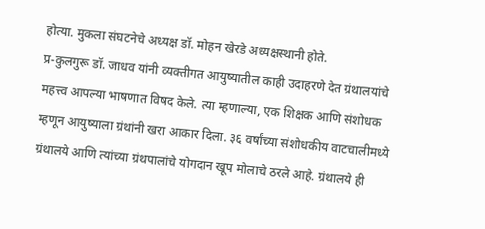होत्या. मुकला संघटनेचे अध्यक्ष डॉ. मोहन खेरडे अध्यक्षस्थानी होते.
प्र-कुलगुरू डॉ. जाधव यांनी व्यक्तीगत आयुष्यातील काही उदाहरणे देत ग्रंथालयांचे महत्त्व आपल्या भाषणात विषद केले. त्या म्हणाल्या, एक शिक्षक आणि संशोधक म्हणून आयुष्याला ग्रंथांनी खरा आकार दिला. ३६ वर्षांच्या संशोधकीय वाटचालीमध्ये ग्रंथालये आणि त्यांच्या ग्रंथपालांचे योगदान खूप मोलाचे ठरले आहे. ग्रंथालये ही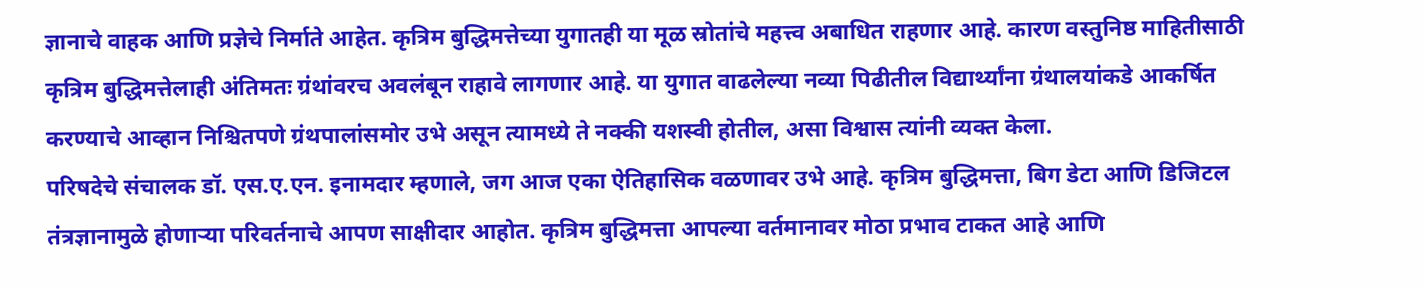ज्ञानाचे वाहक आणि प्रज्ञेचे निर्माते आहेत. कृत्रिम बुद्धिमत्तेच्या युगातही या मूळ स्रोतांचे महत्त्व अबाधित राहणार आहे. कारण वस्तुनिष्ठ माहितीसाठी कृत्रिम बुद्धिमत्तेलाही अंतिमतः ग्रंथांवरच अवलंबून राहावे लागणार आहे. या युगात वाढलेल्या नव्या पिढीतील विद्यार्थ्यांना ग्रंथालयांकडे आकर्षित करण्याचे आव्हान निश्चितपणे ग्रंथपालांसमोर उभे असून त्यामध्ये ते नक्की यशस्वी होतील, असा विश्वास त्यांनी व्यक्त केला.
परिषदेचे संचालक डॉ. एस.ए.एन. इनामदार म्हणाले, जग आज एका ऐतिहासिक वळणावर उभे आहे. कृत्रिम बुद्धिमत्ता, बिग डेटा आणि डिजिटल तंत्रज्ञानामुळे होणाऱ्या परिवर्तनाचे आपण साक्षीदार आहोत. कृत्रिम बुद्धिमत्ता आपल्या वर्तमानावर मोठा प्रभाव टाकत आहे आणि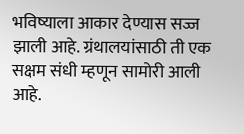भविष्याला आकार देण्यास सज्ज झाली आहे. ग्रंथालयांसाठी ती एक सक्षम संधी म्हणून सामोरी आली आहे.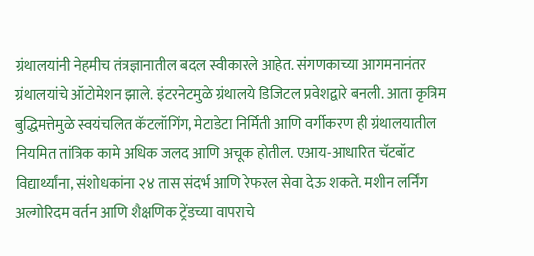ग्रंथालयांनी नेहमीच तंत्रज्ञानातील बदल स्वीकारले आहेत. संगणकाच्या आगमनानंतर ग्रंथालयांचे ऑटोमेशन झाले. इंटरनेटमुळे ग्रंथालये डिजिटल प्रवेशद्वारे बनली. आता कृत्रिम बुद्धिमत्तेमुळे स्वयंचलित कॅटलॉगिंग, मेटाडेटा निर्मिती आणि वर्गीकरण ही ग्रंथालयातील नियमित तांत्रिक कामे अधिक जलद आणि अचूक होतील. एआय-आधारित चॅटबॉट विद्यार्थ्यांना, संशोधकांना २४ तास संदर्भ आणि रेफरल सेवा देऊ शकते. मशीन लर्निंग अल्गोरिदम वर्तन आणि शैक्षणिक ट्रेंडच्या वापराचे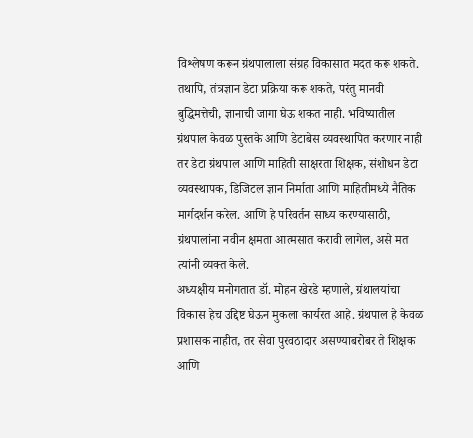विश्लेषण करून ग्रंथपालाला संग्रह विकासात मदत करू शकते. तथापि, तंत्रज्ञान डेटा प्रक्रिया करू शकते, परंतु मानवी बुद्धिमत्तेची, ज्ञानाची जागा घेऊ शकत नाही. भविष्यातील ग्रंथपाल केवळ पुस्तके आणि डेटाबेस व्यवस्थापित करणार नाही तर डेटा ग्रंथपाल आणि माहिती साक्षरता शिक्षक, संशोधन डेटा व्यवस्थापक, डिजिटल ज्ञान निर्माता आणि माहितीमध्ये नैतिक मार्गदर्शन करेल. आणि हे परिवर्तन साध्य करण्यासाठी, ग्रंथपालांना नवीन क्षमता आत्मसात करावी लागेल, असे मत त्यांनी व्यक्त केले.
अध्यक्षीय मनोगतात डॉ. मोहन खेरडे म्हणाले, ग्रंथालयांचा विकास हेच उद्दिष्ट घेऊन मुकला कार्यरत आहे. ग्रंथपाल हे केवळ प्रशासक नाहीत, तर सेवा पुरवठादार असण्याबरोबर ते शिक्षक आणि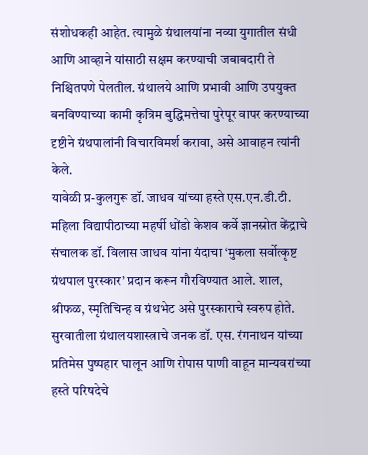संशोधकही आहेत. त्यामुळे ग्रंथालयांना नव्या युगातील संधी आणि आव्हाने यांसाठी सक्षम करण्याची जबाबदारी ते निश्चितपणे पेलतील. ग्रंथालये आणि प्रभावी आणि उपयुक्त बनविण्याच्या कामी कृत्रिम बुद्धिमत्तेचा पुरेपूर वापर करण्याच्या दृष्टीने ग्रंथपालांनी विचारविमर्श करावा, असे आवाहन त्यांनी केले.
यावेळी प्र-कुलगुरू डॉ. जाधव यांच्या हस्ते एस.एन.डी.टी. महिला विद्यापीठाच्या महर्षी धोंडो केशव कर्वे ज्ञानस्रोत केंद्राचे संचालक डॉ. विलास जाधव यांना यंदाचा ‘मुकला सर्वोत्कृष्ट ग्रंथपाल पुरस्कार’ प्रदान करून गौरविण्यात आले. शाल, श्रीफळ, स्मृतिचिन्ह व ग्रंथभेट असे पुरस्काराचे स्वरुप होते.
सुरवातीला ग्रंथालयशास्त्राचे जनक डॉ. एस. रंगनाथन यांच्या प्रतिमेस पुष्पहार घालून आणि रोपास पाणी वाहून मान्यवरांच्या हस्ते परिषदेचे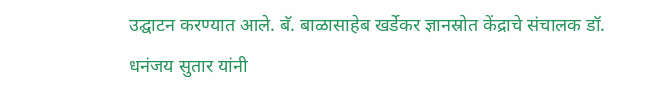उद्घाटन करण्यात आले. बॅ. बाळासाहेब खर्डेकर ज्ञानस्रोत केंद्राचे संचालक डॉ. धनंजय सुतार यांनी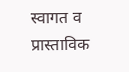स्वागत व प्रास्ताविक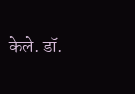केले. डॉ.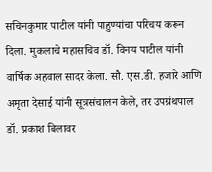सचिनकुमार पाटील यांनी पाहुण्यांचा परिचय करून दिला. मुकलाचे महासचिव डॉ. विनय पाटील यांनी वार्षिक अहवाल सादर केला. सौ. एस.डी. हजारे आणि अमृता देसाई यांनी सूत्रसंचालन केले, तर उपग्रंथपाल डॉ. प्रकाश बिलावर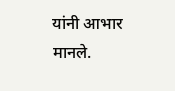यांनी आभार मानले.